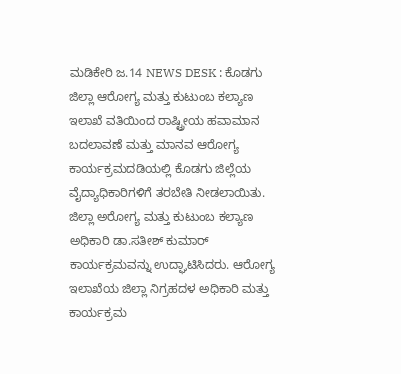ಮಡಿಕೇರಿ ಜ.14 NEWS DESK : ಕೊಡಗು ಜಿಲ್ಲಾ ಆರೋಗ್ಯ ಮತ್ತು ಕುಟುಂಬ ಕಲ್ಯಾಣ ಇಲಾಖೆ ವತಿಯಿಂದ ರಾಷ್ಟ್ರೀಯ ಹವಾಮಾನ ಬದಲಾವಣೆ ಮತ್ತು ಮಾನವ ಆರೋಗ್ಯ ಕಾರ್ಯಕ್ರಮದಡಿಯಲ್ಲಿ ಕೊಡಗು ಜಿಲ್ಲೆಯ ವೈದ್ಯಾಧಿಕಾರಿಗಳಿಗೆ ತರಬೇತಿ ನೀಡಲಾಯಿತು. ಜಿಲ್ಲಾ ಅರೋಗ್ಯ ಮತ್ತು ಕುಟುಂಬ ಕಲ್ಯಾಣ ಅಧಿಕಾರಿ ಡಾ.ಸತೀಶ್ ಕುಮಾರ್ ಕಾರ್ಯಕ್ರಮವನ್ನು ಉದ್ಘಾಟಿಸಿದರು. ಆರೋಗ್ಯ ಇಲಾಖೆಯ ಜಿಲ್ಲಾ ನಿಗ್ರಹದಳ ಅಧಿಕಾರಿ ಮತ್ತು ಕಾರ್ಯಕ್ರಮ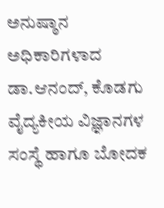ಅನುಷ್ಠಾನ ಅಧಿಕಾರಿಗಳಾದ ಡಾ.ಆನಂದ್, ಕೊಡಗು ವೈದ್ಯಕೀಯ ವಿಜ್ಞಾನಗಳ ಸಂಸ್ಥೆ ಹಾಗೂ ಬೋದಕ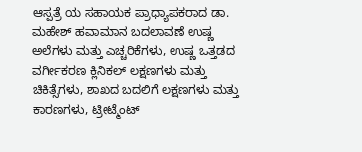ಆಸ್ಪತ್ರೆ ಯ ಸಹಾಯಕ ಪ್ರಾಧ್ಯಾಪಕರಾದ ಡಾ. ಮಹೇಶ್ ಹವಾಮಾನ ಬದಲಾವಣೆ ಉಷ್ಣ ಅಲೆಗಳು ಮತ್ತು ಎಚ್ಚರಿಕೆಗಳು, ಉಷ್ಣ ಒತ್ತಡದ ವರ್ಗೀಕರಣ ಕ್ಲಿನಿಕಲ್ ಲಕ್ಷಣಗಳು ಮತ್ತು ಚಿಕಿತ್ಸೆಗಳು, ಶಾಖದ ಬದಲಿಗೆ ಲಕ್ಷಣಗಳು ಮತ್ತು ಕಾರಣಗಳು, ಟ್ರೀಟ್ಮೆಂಟ್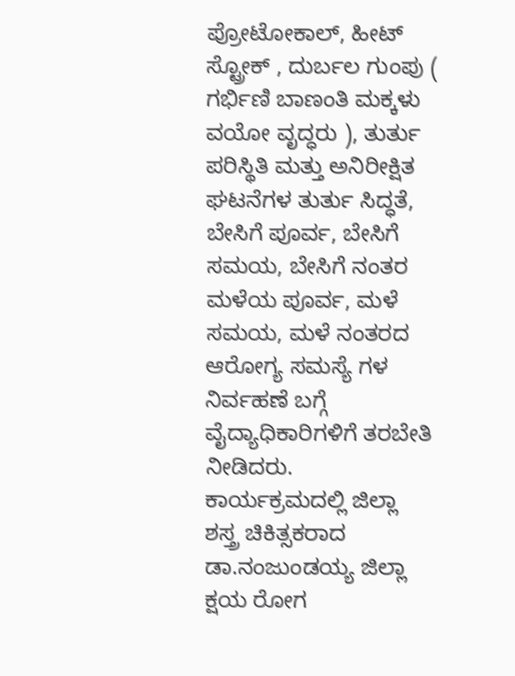ಪ್ರೋಟೋಕಾಲ್, ಹೀಟ್ ಸ್ಟ್ರೋಕ್ , ದುರ್ಬಲ ಗುಂಪು ( ಗರ್ಭಿಣಿ ಬಾಣಂತಿ ಮಕ್ಕಳು ವಯೋ ವೃದ್ಧರು ), ತುರ್ತು ಪರಿಸ್ಥಿತಿ ಮತ್ತು ಅನಿರೀಕ್ಷಿತ ಘಟನೆಗಳ ತುರ್ತು ಸಿದ್ಧತೆ, ಬೇಸಿಗೆ ಪೂರ್ವ, ಬೇಸಿಗೆ ಸಮಯ, ಬೇಸಿಗೆ ನಂತರ ಮಳೆಯ ಪೂರ್ವ, ಮಳೆ ಸಮಯ, ಮಳೆ ನಂತರದ ಆರೋಗ್ಯ ಸಮಸ್ಯೆ ಗಳ ನಿರ್ವಹಣೆ ಬಗ್ಗೆ ವೈದ್ಯಾಧಿಕಾರಿಗಳಿಗೆ ತರಬೇತಿ ನೀಡಿದರು. ಕಾರ್ಯಕ್ರಮದಲ್ಲಿ ಜಿಲ್ಲಾ ಶಸ್ತ್ರ ಚಿಕಿತ್ಸಕರಾದ ಡಾ.ನಂಜುಂಡಯ್ಯ ಜಿಲ್ಲಾ ಕ್ಷಯ ರೋಗ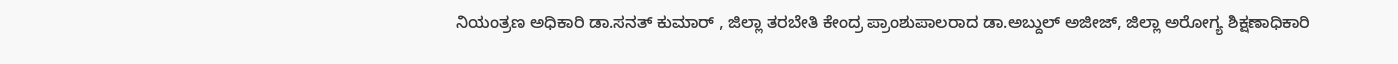ನಿಯಂತ್ರಣ ಅಧಿಕಾರಿ ಡಾ.ಸನತ್ ಕುಮಾರ್ , ಜಿಲ್ಲಾ ತರಬೇತಿ ಕೇಂದ್ರ ಪ್ರಾಂಶುಪಾಲರಾದ ಡಾ.ಅಬ್ದುಲ್ ಅಜೀಜ್, ಜಿಲ್ಲಾ ಅರೋಗ್ಯ ಶಿಕ್ಷಣಾಧಿಕಾರಿ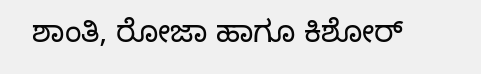ಶಾಂತಿ, ರೋಜಾ ಹಾಗೂ ಕಿಶೋರ್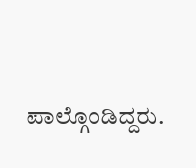ಪಾಲ್ಗೊಂಡಿದ್ದರು.